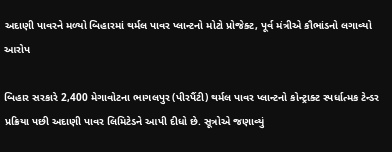અદાણી પાવરને મળ્યો બિહારમાં થર્મલ પાવર પ્લાન્ટનો મોટો પ્રોજેક્ટ, પૂર્વ મંત્રીએ કૌભાંડનો લગાવ્યો આરોપ

બિહાર સરકારે 2,400 મેગાવોટના ભાગલપુર (પીરપૈંટી) થર્મલ પાવર પ્લાન્ટનો કોન્ટ્રાક્ટ સ્પર્ધાત્મક ટેન્ડર પ્રક્રિયા પછી અદાણી પાવર લિમિટેડને આપી દીધો છે. સૂત્રોએ જણાવ્યું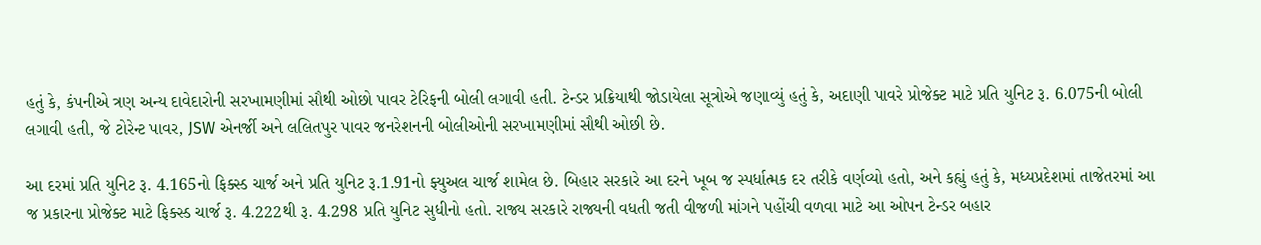હતું કે, કંપનીએ ત્રણ અન્ય દાવેદારોની સરખામણીમાં સૌથી ઓછો પાવર ટેરિફની બોલી લગાવી હતી. ટેન્ડર પ્રક્રિયાથી જોડાયેલા સૂત્રોએ જણાવ્યું હતું કે, અદાણી પાવરે પ્રોજેક્ટ માટે પ્રતિ યુનિટ રૂ. 6.075ની બોલી લગાવી હતી, જે ટોરેન્ટ પાવર, JSW એનર્જી અને લલિતપુર પાવર જનરેશનની બોલીઓની સરખામણીમાં સૌથી ઓછી છે.

આ દરમાં પ્રતિ યુનિટ રૂ. 4.165નો ફિક્સ્ડ ચાર્જ અને પ્રતિ યુનિટ રૂ.1.91નો ફ્યુઅલ ચાર્જ શામેલ છે. બિહાર સરકારે આ દરને ખૂબ જ સ્પર્ધાત્મક દર તરીકે વર્ણવ્યો હતો, અને કહ્યું હતું કે, મધ્યપ્રદેશમાં તાજેતરમાં આ જ પ્રકારના પ્રોજેક્ટ માટે ફિક્સ્ડ ચાર્જ રૂ. 4.222થી રૂ. 4.298 પ્રતિ યુનિટ સુધીનો હતો. રાજ્ય સરકારે રાજ્યની વધતી જતી વીજળી માંગને પહોંચી વળવા માટે આ ઓપન ટેન્ડર બહાર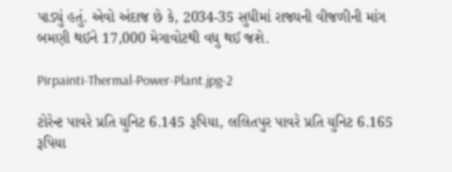પાડ્યું હતું. એવો અંદાજ છે કે, 2034-35 સુધીમાં રાજ્યની વીજળીની માંગ બમણી થઈને 17,000 મેગાવોટથી વધુ થઈ જશે.

Pirpainti-Thermal-Power-Plant.jpg-2

ટોરેન્ટ પાવરે પ્રતિ યુનિટ 6.145 રૂપિયા, લલિતપુર પાવરે પ્રતિ યુનિટ 6.165 રૂપિયા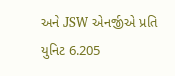અને JSW એનર્જીએ પ્રતિ યુનિટ 6.205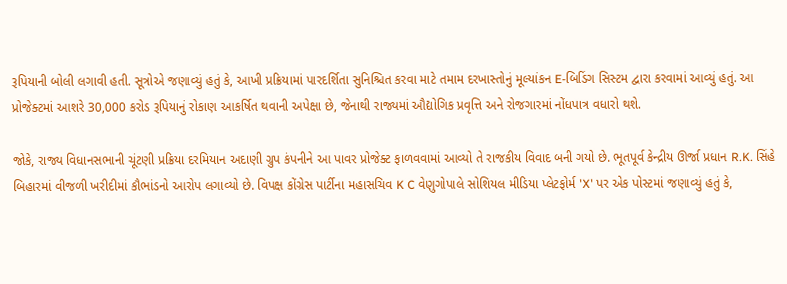રૂપિયાની બોલી લગાવી હતી. સૂત્રોએ જણાવ્યું હતું કે, આખી પ્રક્રિયામાં પારદર્શિતા સુનિશ્ચિત કરવા માટે તમામ દરખાસ્તોનું મૂલ્યાંકન E-બિડિંગ સિસ્ટમ દ્વારા કરવામાં આવ્યું હતું. આ પ્રોજેક્ટમાં આશરે 30,000 કરોડ રૂપિયાનું રોકાણ આકર્ષિત થવાની અપેક્ષા છે, જેનાથી રાજ્યમાં ઔદ્યોગિક પ્રવૃત્તિ અને રોજગારમાં નોંધપાત્ર વધારો થશે.

જોકે, રાજ્ય વિધાનસભાની ચૂંટણી પ્રક્રિયા દરમિયાન અદાણી ગ્રુપ કંપનીને આ પાવર પ્રોજેક્ટ ફાળવવામાં આવ્યો તે રાજકીય વિવાદ બની ગયો છે. ભૂતપૂર્વ કેન્દ્રીય ઊર્જા પ્રધાન R.K. સિંહે બિહારમાં વીજળી ખરીદીમાં કૌભાંડનો આરોપ લગાવ્યો છે. વિપક્ષ કોંગ્રેસ પાર્ટીના મહાસચિવ K C વેણુગોપાલે સોશિયલ મીડિયા પ્લેટફોર્મ 'X' પર એક પોસ્ટમાં જણાવ્યું હતું કે,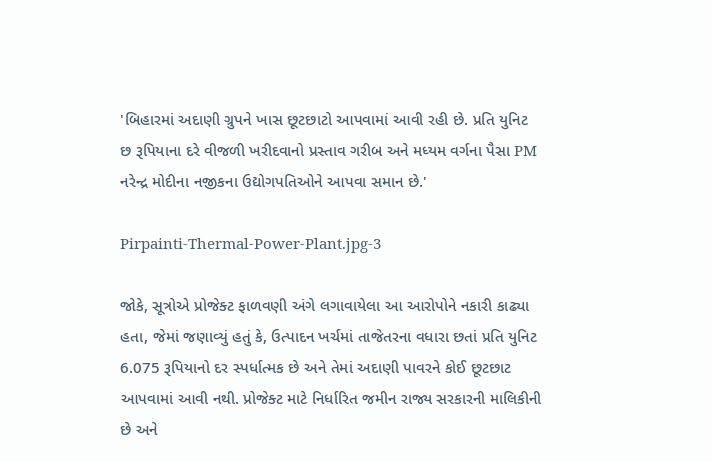'બિહારમાં અદાણી ગ્રુપને ખાસ છૂટછાટો આપવામાં આવી રહી છે. પ્રતિ યુનિટ છ રૂપિયાના દરે વીજળી ખરીદવાનો પ્રસ્તાવ ગરીબ અને મધ્યમ વર્ગના પૈસા PM નરેન્દ્ર મોદીના નજીકના ઉદ્યોગપતિઓને આપવા સમાન છે.'

Pirpainti-Thermal-Power-Plant.jpg-3

જોકે, સૂત્રોએ પ્રોજેક્ટ ફાળવણી અંગે લગાવાયેલા આ આરોપોને નકારી કાઢ્યા હતા, જેમાં જણાવ્યું હતું કે, ઉત્પાદન ખર્ચમાં તાજેતરના વધારા છતાં પ્રતિ યુનિટ 6.075 રૂપિયાનો દર સ્પર્ધાત્મક છે અને તેમાં અદાણી પાવરને કોઈ છૂટછાટ આપવામાં આવી નથી. પ્રોજેક્ટ માટે નિર્ધારિત જમીન રાજ્ય સરકારની માલિકીની છે અને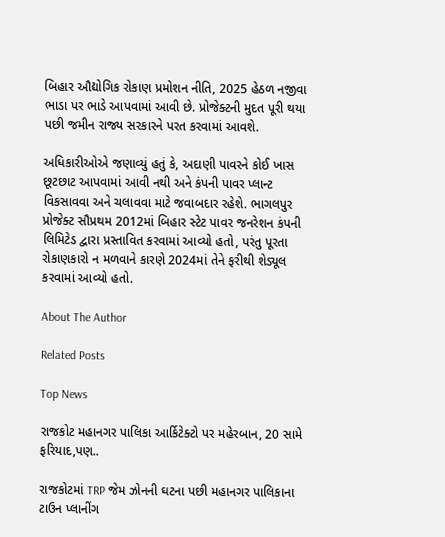બિહાર ઔદ્યોગિક રોકાણ પ્રમોશન નીતિ, 2025 હેઠળ નજીવા ભાડા પર ભાડે આપવામાં આવી છે. પ્રોજેક્ટની મુદત પૂરી થયા પછી જમીન રાજ્ય સરકારને પરત કરવામાં આવશે.

અધિકારીઓએ જણાવ્યું હતું કે, અદાણી પાવરને કોઈ ખાસ છૂટછાટ આપવામાં આવી નથી અને કંપની પાવર પ્લાન્ટ વિકસાવવા અને ચલાવવા માટે જવાબદાર રહેશે. ભાગલપુર પ્રોજેક્ટ સૌપ્રથમ 2012માં બિહાર સ્ટેટ પાવર જનરેશન કંપની લિમિટેડ દ્વારા પ્રસ્તાવિત કરવામાં આવ્યો હતો, પરંતુ પૂરતા રોકાણકારો ન મળવાને કારણે 2024માં તેને ફરીથી શેડ્યૂલ કરવામાં આવ્યો હતો.

About The Author

Related Posts

Top News

રાજકોટ મહાનગર પાલિકા આર્કિટેક્ટો પર મહેરબાન, 20 સામે ફરિયાદ,પણ..

રાજકોટમાં TRP જેમ ઝોનની ઘટના પછી મહાનગર પાલિકાના ટાઉન પ્લાનીંગ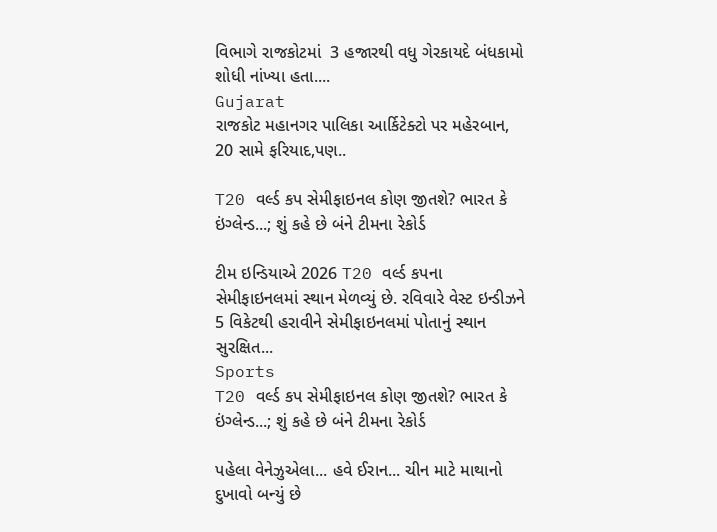વિભાગે રાજકોટમાં  3 હજારથી વધુ ગેરકાયદે બંધકામો શોધી નાંખ્યા હતા....
Gujarat
રાજકોટ મહાનગર પાલિકા આર્કિટેક્ટો પર મહેરબાન, 20 સામે ફરિયાદ,પણ..

T20 વર્લ્ડ કપ સેમીફાઇનલ કોણ જીતશે? ભારત કે ઇંગ્લેન્ડ...; શું કહે છે બંને ટીમના રેકોર્ડ

ટીમ ઇન્ડિયાએ 2026 T20 વર્લ્ડ કપના સેમીફાઇનલમાં સ્થાન મેળવ્યું છે. રવિવારે વેસ્ટ ઇન્ડીઝને 5 વિકેટથી હરાવીને સેમીફાઇનલમાં પોતાનું સ્થાન સુરક્ષિત...
Sports
T20 વર્લ્ડ કપ સેમીફાઇનલ કોણ જીતશે? ભારત કે ઇંગ્લેન્ડ...; શું કહે છે બંને ટીમના રેકોર્ડ

પહેલા વેનેઝુએલા... હવે ઈરાન... ચીન માટે માથાનો દુખાવો બન્યું છે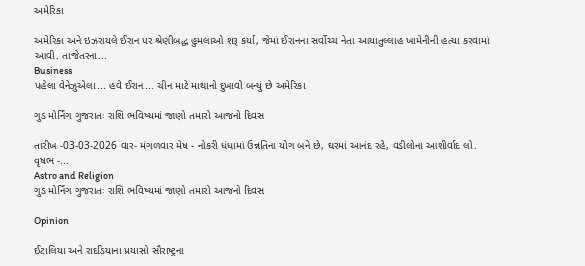અમેરિકા

અમેરિકા અને ઇઝરાયલે ઈરાન પર શ્રેણીબદ્ધ હુમલાઓ શરૂ કર્યા, જેમાં ઈરાનના સર્વોચ્ચ નેતા આયાતુલ્લાહ ખામેનીની હત્યા કરવામાં આવી. તાજેતરના...
Business
પહેલા વેનેઝુએલા... હવે ઈરાન... ચીન માટે માથાનો દુખાવો બન્યું છે અમેરિકા

ગુડ મોર્નિંગ ગુજરાતઃ રાશિ ભવિષ્યમાં જાણો તમારો આજનો દિવસ

તારીખ -03-03-2026 વાર- મંગળવાર મેષ - નોકરી ધંધામાં ઉન્નતિના યોગ બને છે, ઘરમાં આનંદ રહે, વડીલોના આશીર્વાદ લો. વૃષભ -...
Astro and Religion
ગુડ મોર્નિંગ ગુજરાતઃ રાશિ ભવિષ્યમાં જાણો તમારો આજનો દિવસ

Opinion

ઈટાલિયા અને રાદડિયાના પ્રયાસો સૌરાષ્ટ્રના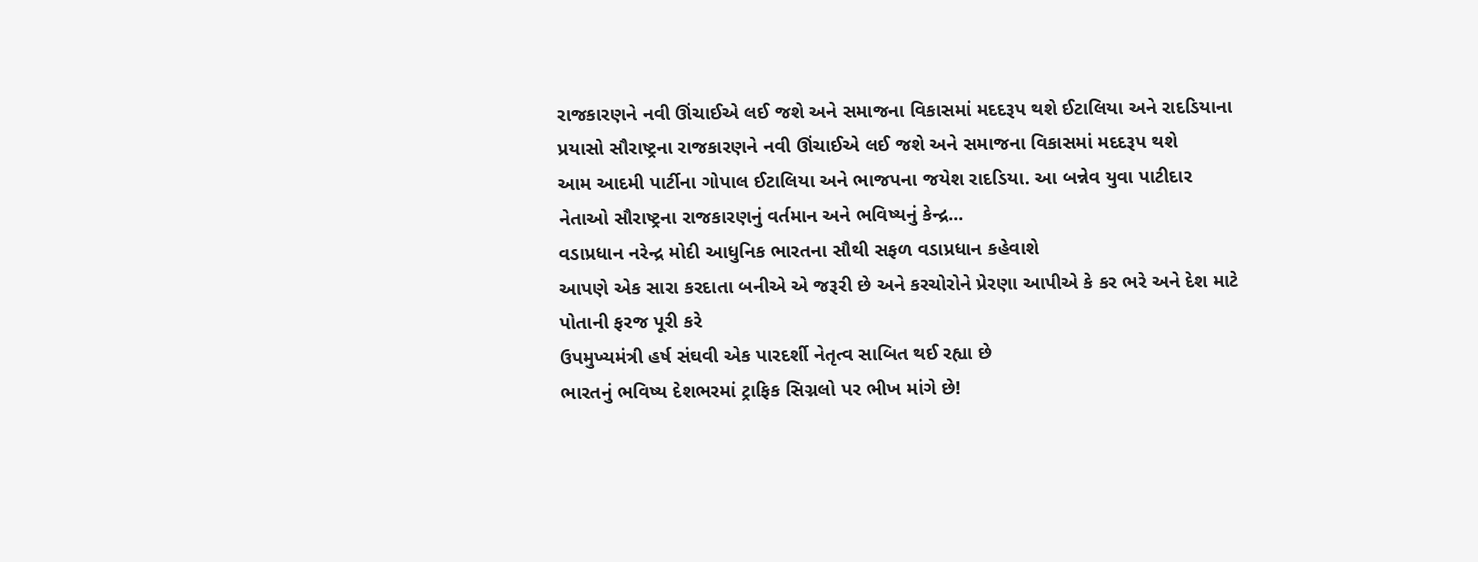રાજકારણને નવી ઊંચાઈએ લઈ જશે અને સમાજના વિકાસમાં મદદરૂપ થશે ઈટાલિયા અને રાદડિયાના પ્રયાસો સૌરાષ્ટ્રના રાજકારણને નવી ઊંચાઈએ લઈ જશે અને સમાજના વિકાસમાં મદદરૂપ થશે
આમ આદમી પાર્ટીના ગોપાલ ઈટાલિયા અને ભાજપના જયેશ રાદડિયા. આ બન્નેવ યુવા પાટીદાર નેતાઓ સૌરાષ્ટ્રના રાજકારણનું વર્તમાન અને ભવિષ્યનું કેન્દ્ર...
વડાપ્રધાન નરેન્દ્ર મોદી આધુનિક ભારતના સૌથી સફળ વડાપ્રધાન કહેવાશે
આપણે એક સારા કરદાતા બનીએ એ જરૂરી છે અને કરચોરોને પ્રેરણા આપીએ કે કર ભરે અને દેશ માટે પોતાની ફરજ પૂરી કરે
ઉપમુખ્યમંત્રી હર્ષ સંઘવી એક પારદર્શી નેતૃત્વ સાબિત થઈ રહ્યા છે
ભારતનું ભવિષ્ય દેશભરમાં ટ્રાફિક સિગ્નલો પર ભીખ માંગે છે!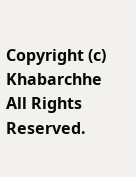Copyright (c) Khabarchhe All Rights Reserved.